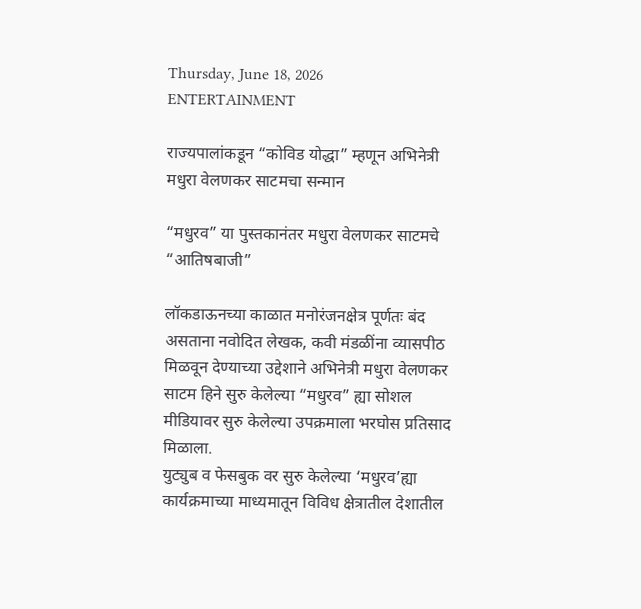Thursday, June 18, 2026
ENTERTAINMENT

राज्यपालांकडून “कोविड योद्धा” म्हणून अभिनेत्री मधुरा वेलणकर साटमचा सन्मान

“मधुरव” या पुस्तकानंतर मधुरा वेलणकर साटमचे  “आतिषबाजी”

लॉकडाऊनच्या काळात मनोरंजनक्षेत्र पूर्णतः बंद असताना नवोदित लेखक, कवी मंडळींना व्यासपीठ मिळवून देण्याच्या उद्देशाने अभिनेत्री मधुरा वेलणकर साटम हिने सुरु केलेल्या “मधुरव” ह्या सोशल मीडियावर सुरु केलेल्या उपक्रमाला भरघोस प्रतिसाद मिळाला.
युट्युब व फेसबुक वर सुरु केलेल्या ‘मधुरव’ह्या कार्यक्रमाच्या माध्यमातून विविध क्षेत्रातील देशातील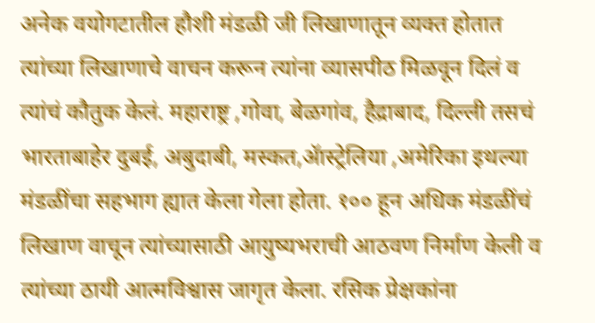अनेक वयोगटातील हौशी मंडळी जी लिखाणातून व्यक्त होतात त्यांच्या लिखाणाचे वाचन करून त्यांना व्यासपीठ मिळवून दिलं व त्यांचं कौतुक केलं. महाराष्ट्र ,गोवा, बेळगांव, हैद्राबाद, दिल्ली तसचं भारताबाहेर दुबई, अबुदाबी, मस्कत,ॲास्ट्रेलिया ,अमेरिका इथल्या मंडळींचा सहभाग ह्यात केला गेला होता. १०० हून अधिक मंडळींचं लिखाण वाचून त्यांच्यासाठी आयुष्यभराची आठवण निर्माण केली व त्यांच्या ठायी आत्मविश्वास जागृत केला. रसिक प्रेक्षकांना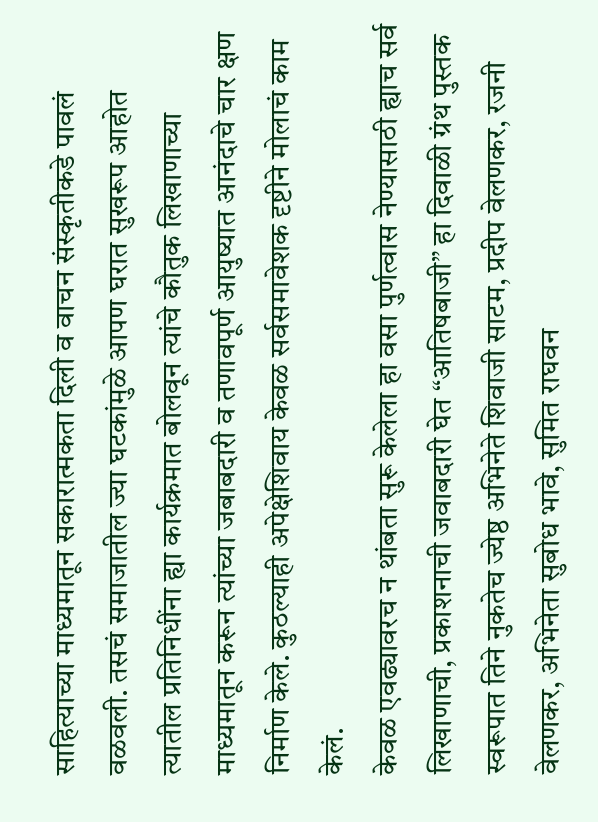साहित्याच्या माध्यमातून सकारात्मकता दिली व वाचन संस्कृतीकडे पावलं वळवली. तसचं समाजातील ज्या घटकांमुळे आपण घरात सुखरूप आहोत त्यातील प्रतिनिधींना ह्या कार्यक्रमात बोलवून त्यांचे कौतुक लिखाणाच्या माध्यमातून करून त्यांच्या जबाबदारी व तणावपूर्ण आयुष्यात आनंदाचे चार क्षण निर्माण केले. कुठल्याही अपेक्षेशिवाय केवळ सर्वसमावेशक दृष्टीने मोलाचं काम केलं.
केवळ एवढ्यावरच न थांबता सुरू केलेला हा वसा पुर्णत्वास नेण्यासाठी ह्याच सर्व लिखाणाची, प्रकाशनाची जवाबदारी घेत “आतिषबाजी” हा दिवाळी ग्रंथ पुस्तक स्वरूपात तिने नुकतेच ज्येष्ठ अभिनेते शिवाजी साटम, प्रदीप वेलणकर, रजनी वेलणकर, अभिनेता सुबोध भावे, सुमित राघवन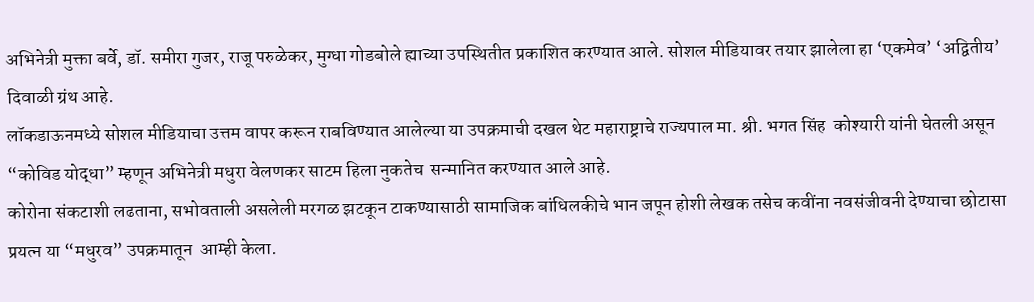अभिनेत्री मुक्ता बर्वे, डॉ. समीरा गुजर, राजू परुळेकर, मुग्धा गोडबोले ह्याच्या उपस्थितीत प्रकाशित करण्यात आले. सोशल मीडियावर तयार झालेला हा ‘एकमेव’ ‘अद्वितीय’ दिवाळी ग्रंथ आहे.
लॉकडाऊनमध्ये सोशल मीडियाचा उत्तम वापर करून राबविण्यात आलेल्या या उपक्रमाची दखल थेट महाराष्ट्राचे राज्यपाल मा. श्री. भगत सिंह  कोश्यारी यांनी घेतली असून “कोविड योद्धा” म्हणून अभिनेत्री मधुरा वेलणकर साटम हिला नुकतेच  सन्मानित करण्यात आले आहे.
कोरोना संकटाशी लढताना, सभोवताली असलेली मरगळ झटकून टाकण्यासाठी सामाजिक बांधिलकीचे भान जपून होशी लेखक तसेच कवींना नवसंजीवनी देण्याचा छोटासा प्रयत्न या “मधुरव” उपक्रमातून  आम्ही केला.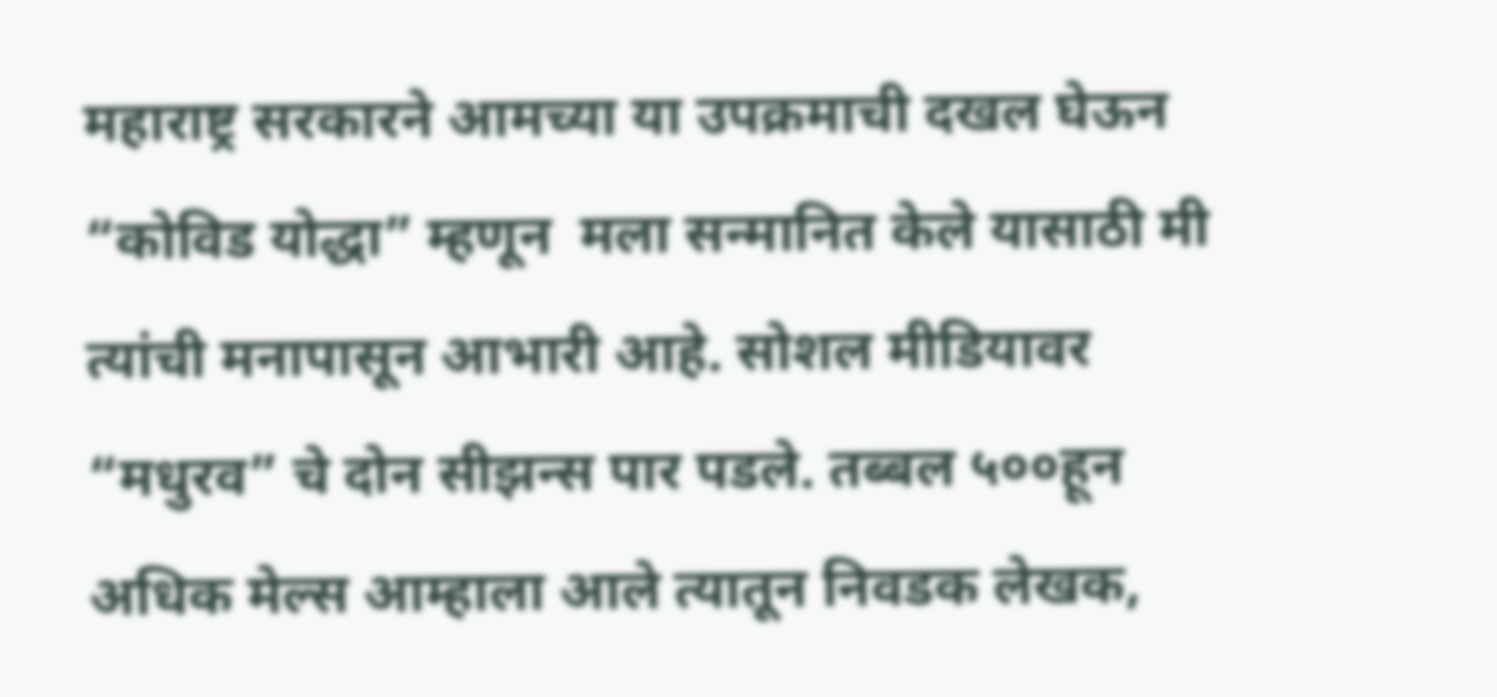महाराष्ट्र सरकारने आमच्या या उपक्रमाची दखल घेऊन “कोविड योद्धा” म्हणून  मला सन्मानित केले यासाठी मी त्यांची मनापासून आभारी आहे. सोशल मीडियावर “मधुरव” चे दोन सीझन्स पार पडले. तब्बल ५००हून अधिक मेल्स आम्हाला आले त्यातून निवडक लेखक,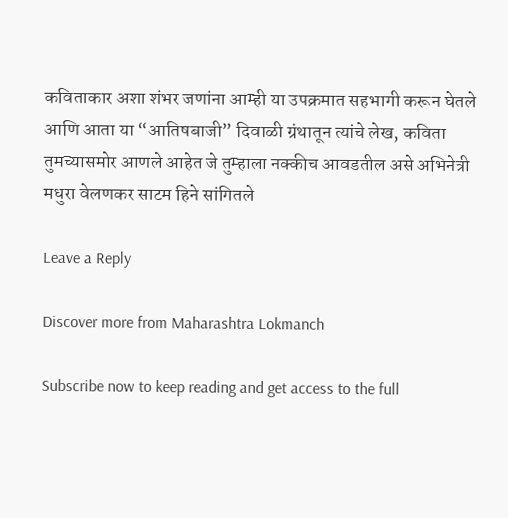कविताकार अशा शंभर जणांना आम्ही या उपक्रमात सहभागी करून घेतले आणि आता या “आतिषबाजी” दिवाळी ग्रंथातून त्यांचे लेख, कविता तुमच्यासमोर आणले आहेत जे तुम्हाला नक्कीच आवडतील असे अभिनेत्री मधुरा वेलणकर साटम हिने सांगितले

Leave a Reply

Discover more from Maharashtra Lokmanch

Subscribe now to keep reading and get access to the full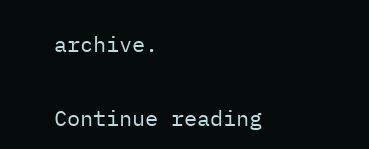archive.

Continue reading